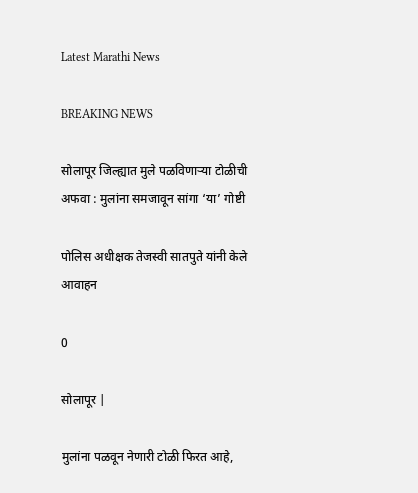Latest Marathi News

BREAKING NEWS

सोलापूर जिल्ह्यात मुले पळविणाऱ्या टोळीची अफवा : मुलांना समजावून सांगा ‘या’ गोष्टी

पोलिस अधीक्षक तेजस्वी सातपुते यांनी केले आवाहन

0

सोलापूर |

मुलांना पळवून नेणारी टोळी फिरत आहे,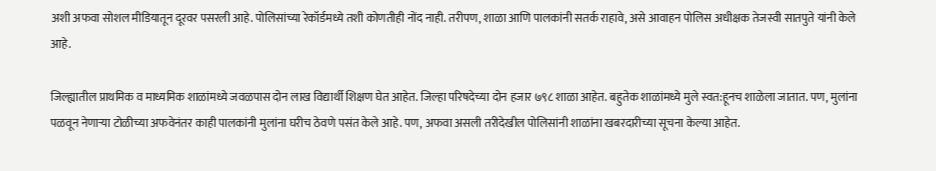अशी अफवा सोशल मीडियातून दूरवर पसरली आहे. पोलिसांच्या रेकॉर्डमध्ये तशी कोणतीही नोंद नाही. तरीपण, शाळा आणि पालकांनी सतर्क राहावे, असे आवाहन पोलिस अधीक्षक तेजस्वी सातपुते यांनी केले आहे.

जिल्ह्यातील प्राथमिक व माध्यमिक शाळांमध्ये जवळपास दोन लाख विद्यार्थी शिक्षण घेत आहेत. जिल्हा परिषदेच्या दोन हजार ७९८ शाळा आहेत. बहुतेक शाळांमध्ये मुले स्वत:हूनच शाळेला जातात. पण, मुलांना पळवून नेणाऱ्या टोळीच्या अफवेनंतर काही पालकांनी मुलांना घरीच ठेवणे पसंत केले आहे. पण, अफवा असली तरीदेखील पोलिसांनी शाळांना खबरदारीच्या सूचना केल्या आहेत.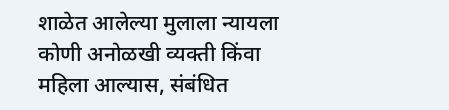शाळेत आलेल्या मुलाला न्यायला कोणी अनोळखी व्यक्ती किंवा महिला आल्यास, संबंधित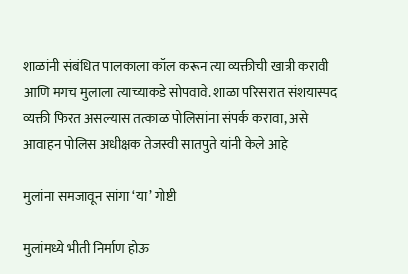शाळांनी संबंधित पालकाला कॉल करून त्या व्यक्तीची खात्री करावी आणि मगच मुलाला त्याच्याकडे सोपवावे. शाळा परिसरात संशयास्पद व्यक्ती फिरत असल्यास तत्काळ पोलिसांना संपर्क करावा, असे आवाहन पोलिस अधीक्षक तेजस्वी सातपुते यांनी केले आहे

मुलांना समजावून सांगा ‘या’ गोष्टी

मुलांमध्ये भीती निर्माण होऊ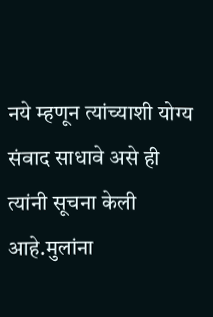नये म्हणून त्यांच्याशी योग्य संवाद साधावे असे ही त्यांनी सूचना केली आहे.मुलांना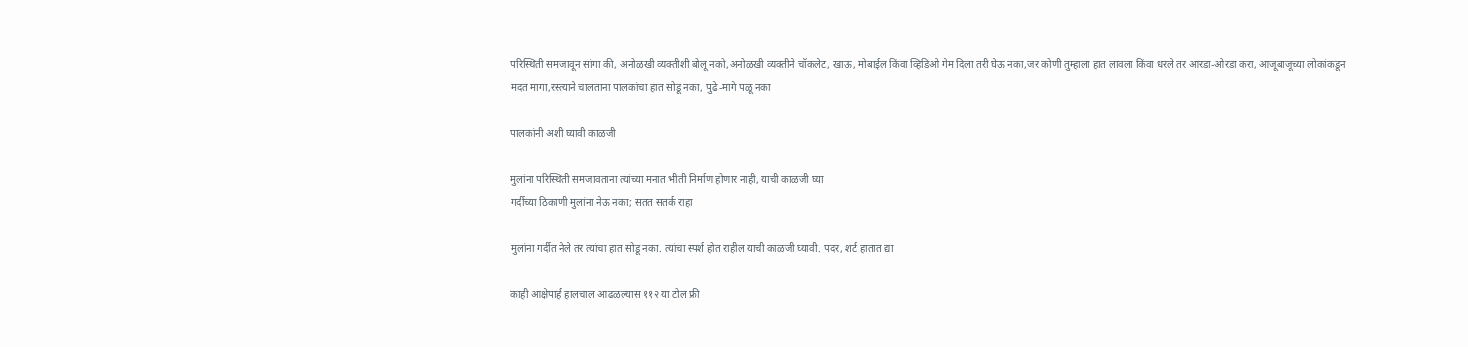परिस्थिती समजावून सांगा की, अनोळखी व्यक्तीशी बोलू नको,अनोळखी व्यक्तीने चॉकलेट, खाऊ, मोबाईल किंवा व्हिडिओ गेम दिला तरी घेऊ नका,जर कोणी तुम्हाला हात लावला किंवा धरले तर आरडा-ओरडा करा, आजूबाजूच्या लोकांकडून मदत मागा,रस्त्याने चालताना पालकांचा हात सोडू नका, पुढे-मागे पळू नका

पालकांनी अशी घ्यावी काळजी

मुलांना परिस्थिती समजावताना त्यांच्या मनात भीती निर्माण होणार नाही, याची काळजी घ्या
गर्दीच्या ठिकाणी मुलांना नेऊ नका; सतत सतर्क राहा

मुलांना गर्दीत नेले तर त्यांचा हात सोडू नका. त्यांचा स्पर्श होत राहील याची काळजी घ्यावी. पदर, शर्ट हातात द्या

काही आक्षेपार्ह हालचाल आढळल्यास ११२ या टोल फ्री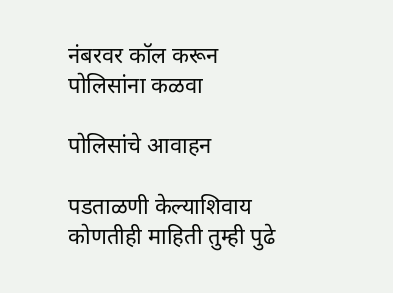नंबरवर कॉल करून पोलिसांना कळवा

पोलिसांचे आवाहन

पडताळणी केल्याशिवाय कोणतीही माहिती तुम्ही पुढे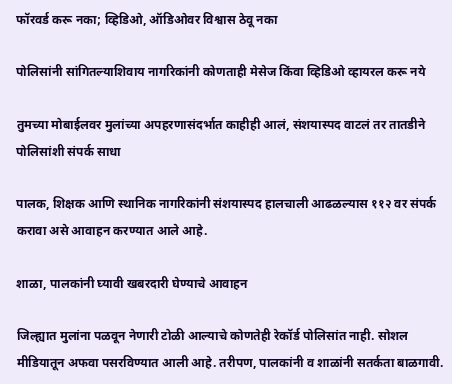फॉरवर्ड करू नका; व्हिडिओ, ऑडिओवर विश्वास ठेवू नका

पोलिसांनी सांगितल्याशिवाय नागरिकांनी कोणताही मेसेज किंवा व्हिडिओ व्हायरल करू नये

तुमच्या मोबाईलवर मुलांच्या अपहरणासंदर्भात काहीही आलं, संशयास्पद वाटलं तर तातडीने पोलिसांशी संपर्क साधा

पालक, शिक्षक आणि स्थानिक नागरिकांनी संशयास्पद हालचाली आढळल्यास ११२ वर संपर्क करावा असे आवाहन करण्यात आले आहे.

शाळा, पालकांनी घ्यावी खबरदारी घेण्याचे आवाहन

जिल्ह्यात मुलांना पळवून नेणारी टोळी आल्याचे कोणतेही रेकॉर्ड पोलिसांत नाही. सोशल मीडियातून अफवा पसरविण्यात आली आहे. तरीपण, पालकांनी व शाळांनी सतर्कता बाळगावी.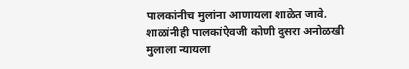पालकांनीच मुलांना आणायला शाळेत जावे. शाळांनीही पालकांऐवजी कोणी दुसरा अनोळखी मुलाला न्यायला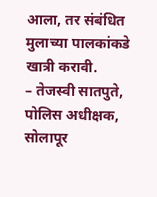आला, तर संबंधित मुलाच्या पालकांकडे खात्री करावी.
– तेजस्वी सातपुते, पोलिस अधीक्षक, सोलापूर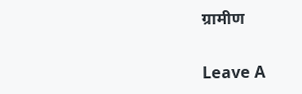ग्रामीण

Leave A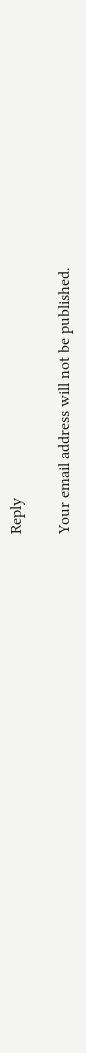Reply

Your email address will not be published.